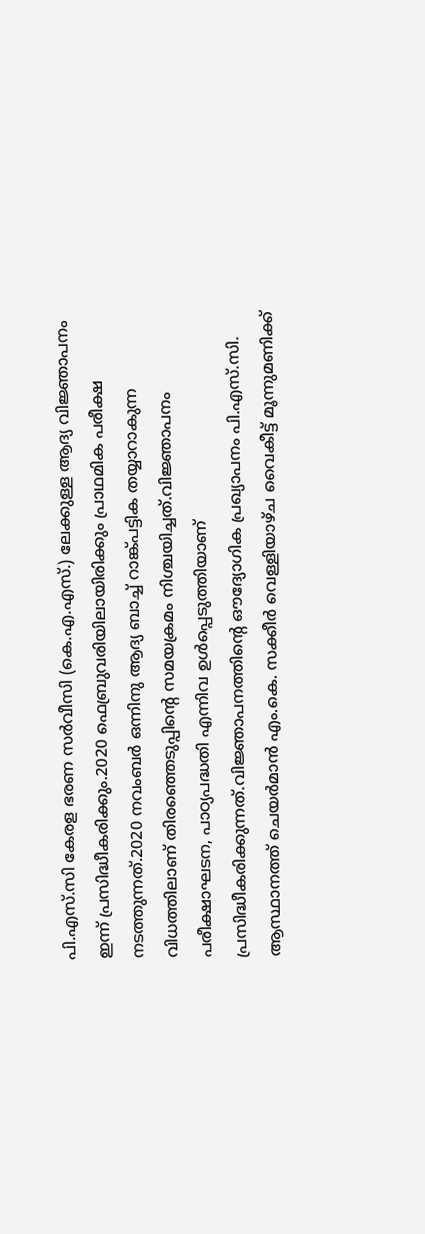പി.എസ്.സി കേരള ഭരണ സർവീസി (കെ.എ.എസ്.) ലേക്കുള്ള ആദ്യ വിജ്ഞാപനം ഇന്ന് പ്രസിദ്ധീകരിക്കും.2020 ഫെബ്രുവരിയിലായിരിക്കും പ്രാഥമിക പരീക്ഷ നടത്തുന്നത്.2020 നവംബർ ഒന്നിനു ആദ്യ ബാച്ച് റാങ്ക്പട്ടിക തയ്യാറാകുന്ന വിധത്തിലാണ് തിരഞ്ഞെടുപ്പിന്റെ സമയക്രമം നിശ്ചയിച്ചത്.വിജ്ഞാപനം പരീക്ഷാഘടന, പാഠ്യപദ്ധതി എന്നിവ ഉൾപ്പെടുത്തിയാണ് പ്രസിദ്ധീകരിക്കുന്നത്.വിജ്ഞാപനത്തിന്റെ ഔദ്യോഗിക പ്രഖ്യാപനം പി.എസ്.സി. ആസ്ഥാനത്ത് ചെയർമാൻ എം.കെ. സക്കീർ വെള്ളിയാഴ്ച വൈകീട്ട് മൂന്നുമണിക്ക്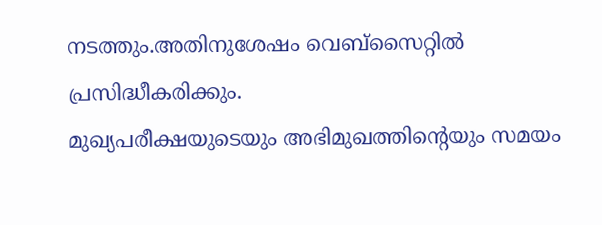നടത്തും.അതിനുശേഷം വെബ്സൈറ്റിൽ പ്രസിദ്ധീകരിക്കും.
മുഖ്യപരീക്ഷയുടെയും അഭിമുഖത്തിന്റെയും സമയം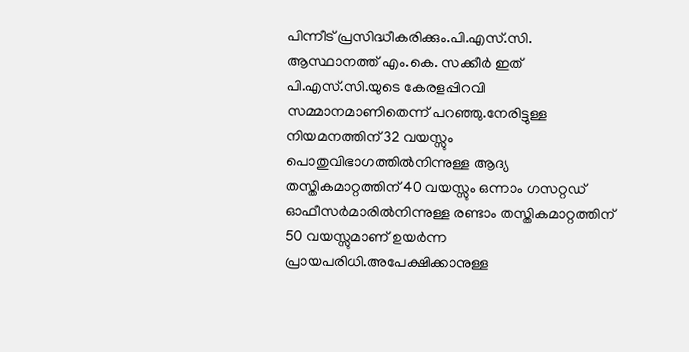പിന്നീട് പ്രസിദ്ധീകരിക്കും.പി.എസ്.സി. ആസ്ഥാനത്ത് എം.കെ. സക്കീർ ഇത് പി.എസ്.സി.യുടെ കേരളപ്പിറവി സമ്മാനമാണിതെന്ന് പറഞ്ഞു.നേരിട്ടുള്ള നിയമനത്തിന് 32 വയസ്സും പൊതുവിഭാഗത്തിൽനിന്നുള്ള ആദ്യ തസ്തികമാറ്റത്തിന് 40 വയസ്സും ഒന്നാം ഗസറ്റഡ് ഓഫീസർമാരിൽനിന്നുള്ള രണ്ടാം തസ്തികമാറ്റത്തിന് 50 വയസ്സുമാണ് ഉയർന്ന പ്രായപരിധി.അപേക്ഷിക്കാനുള്ള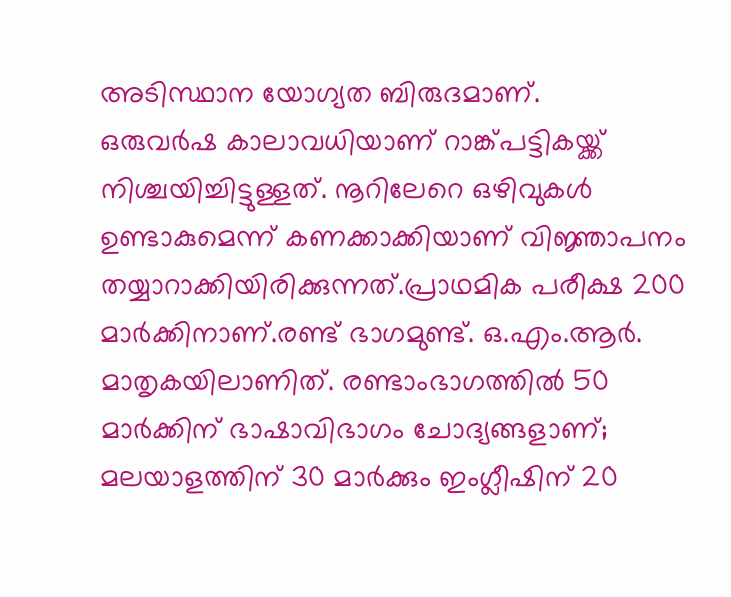അടിസ്ഥാന യോഗ്യത ബിരുദമാണ്.
ഒരുവർഷ കാലാവധിയാണ് റാങ്ക്പട്ടികയ്ക്ക് നിശ്ചയിച്ചിട്ടുള്ളത്. നൂറിലേറെ ഒഴിവുകൾ ഉണ്ടാകുമെന്ന് കണക്കാക്കിയാണ് വിജ്ഞാപനം തയ്യാറാക്കിയിരിക്കുന്നത്.പ്രാഥമിക പരീക്ഷ 200 മാർക്കിനാണ്.രണ്ട് ഭാഗമുണ്ട്. ഒ.എം.ആർ. മാതൃകയിലാണിത്. രണ്ടാംഭാഗത്തിൽ 50 മാർക്കിന് ഭാഷാവിഭാഗം ചോദ്യങ്ങളാണ്; മലയാളത്തിന് 30 മാർക്കും ഇംഗ്ലീഷിന് 20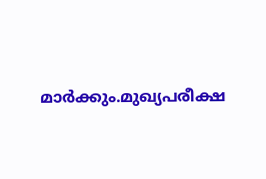മാർക്കും.മുഖ്യപരീക്ഷ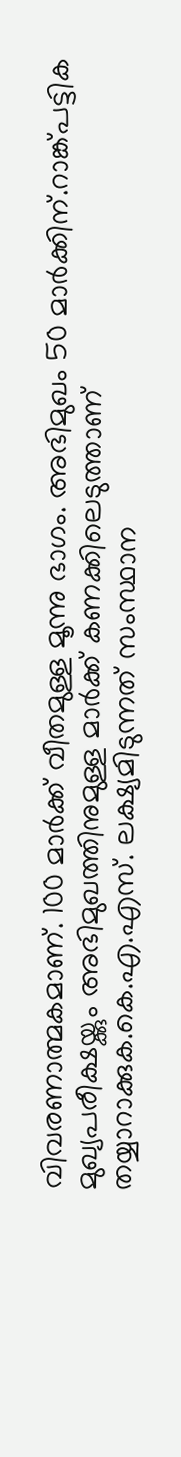വിവരണാത്മകമാണ്. 100 മാർക്ക് വീതമുള്ള മൂന്നു ഭാഗം. അഭിമുഖം 50 മാർക്കിന്.റാങ്ക്പട്ടിക മുഖ്യപരീക്ഷയ്ക്കും അഭിമുഖത്തിനുമുള്ള മാർക്ക് കണക്കിലെടുത്താണ് തയ്യാറാക്കുക.കെ.എ.എസ്. ലക്ഷ്യമിടുന്നത് സംസ്ഥാന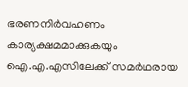ഭരണനിർവഹണം കാര്യക്ഷമമാക്കുകയും ഐ.എ.എസിലേക്ക് സമർഥരായ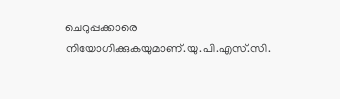ചെറുപ്പക്കാരെ നിയോഗിക്കുകയുമാണ്.യു.പി.എസ്.സി.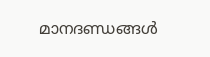മാനദണ്ഡങ്ങൾ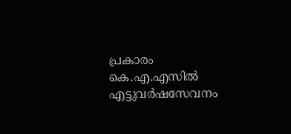പ്രകാരം കെ.എ.എസിൽ എട്ടുവർഷസേവനം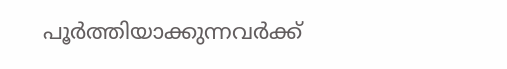പൂർത്തിയാക്കുന്നവർക്ക്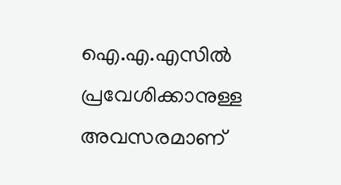ഐ.എ.എസിൽ പ്രവേശിക്കാനുള്ള അവസരമാണ്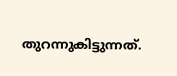തുറന്നുകിട്ടുന്നത്.